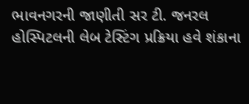ભાવનગરની જાણીતી સર ટી. જનરલ હોસ્પિટલની લેબ ટેસ્ટિંગ પ્રક્રિયા હવે શંકાના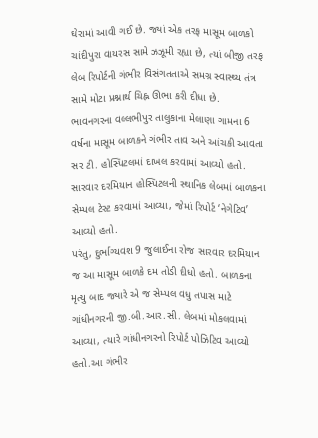ઘેરામાં આવી ગઈ છે. જ્યાં એક તરફ માસૂમ બાળકો ચાંદીપુરા વાયરસ સામે ઝઝૂમી રહ્યા છે, ત્યાં બીજી તરફ લેબ રિપોર્ટની ગંભીર વિસંગતતાએ સમગ્ર સ્વાસ્થ્ય તંત્ર સામે મોટા પ્રશ્નાર્થ ચિહ્ન ઊભા કરી દીધા છે.
ભાવનગરના વલ્લભીપુર તાલુકાના મેલાણા ગામના 6 વર્ષના માસૂમ બાળકને ગંભીર તાવ અને આંચકી આવતા સર ટી. હોસ્પિટલમાં દાખલ કરવામાં આવ્યો હતો. સારવાર દરમિયાન હોસ્પિટલની સ્થાનિક લેબમાં બાળકના સેમ્પલ ટેસ્ટ કરવામાં આવ્યા, જેમાં રિપોર્ટ ‘નેગેટિવ’ આવ્યો હતો.
પરંતુ, દુર્ભાગ્યવશ 9 જુલાઈના રોજ સારવાર દરમિયાન જ આ માસૂમ બાળકે દમ તોડી દીધો હતો. બાળકના મૃત્યુ બાદ જ્યારે એ જ સેમ્પલ વધુ તપાસ માટે ગાંધીનગરની જી.બી.આર.સી. લેબમાં મોકલવામાં આવ્યા, ત્યારે ગાંધીનગરનો રિપોર્ટ પોઝિટિવ આવ્યો હતો.આ ગંભીર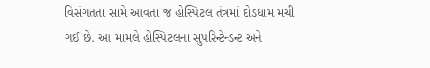વિસંગતતા સામે આવતા જ હોસ્પિટલ તંત્રમાં દોડધામ મચી ગઈ છે. આ મામલે હોસ્પિટલના સુપરિન્ટેન્ડન્ટ અને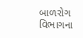બાળરોગ વિભાગના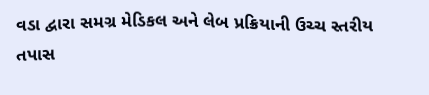વડા દ્વારા સમગ્ર મેડિકલ અને લેબ પ્રક્રિયાની ઉચ્ચ સ્તરીય તપાસ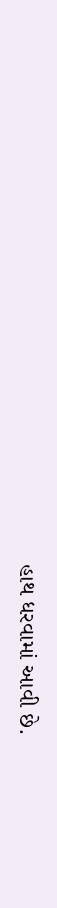હાથ ધરવામાં આવી છે.